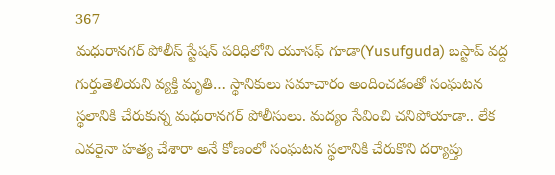367
మధురానగర్ పోలీస్ స్టేషన్ పరిధిలోని యూసఫ్ గూడా(Yusufguda) బస్టాప్ వద్ద గుర్తుతెలియని వ్యక్తి మృతి… స్థానికులు సమాచారం అందించడంతో సంఘటన స్థలానికి చేరుకున్న మధురానగర్ పోలీసులు. మద్యం సేవించి చనిపోయాడా.. లేక ఎవరైనా హత్య చేశారా అనే కోణంలో సంఘటన స్థలానికి చేరుకొని దర్యాప్తు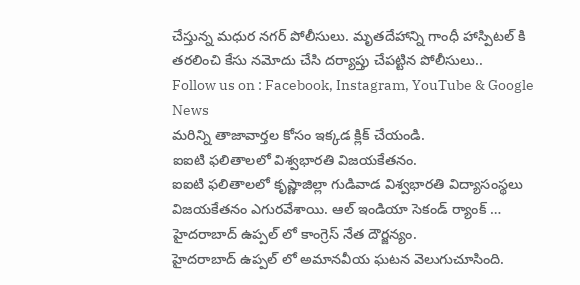చేస్తున్న మధుర నగర్ పోలీసులు. మృతదేహాన్ని గాంధీ హాస్పిటల్ కి తరలించి కేసు నమోదు చేసి దర్యాప్తు చేపట్టిన పోలీసులు..
Follow us on : Facebook, Instagram, YouTube & Google News
మరిన్ని తాజావార్తల కోసం ఇక్కడ క్లిక్ చేయండి.
ఐఐటి ఫలితాలలో విశ్వభారతి విజయకేతనం.
ఐఐటి ఫలితాలలో కృష్ణాజిల్లా గుడివాడ విశ్వభారతి విద్యాసంస్థలు విజయకేతనం ఎగురవేశాయి. ఆల్ ఇండియా సెకండ్ ర్యాంక్ …
హైదరాబాద్ ఉప్పల్ లో కాంగ్రెస్ నేత దౌర్జన్యం.
హైదరాబాద్ ఉప్పల్ లో అమానవీయ ఘటన వెలుగుచూసింది.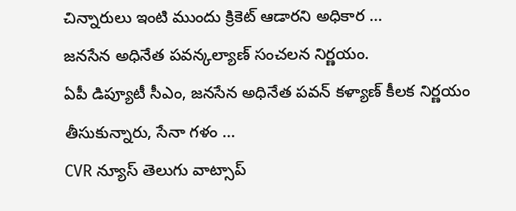చిన్నారులు ఇంటి ముందు క్రికెట్ ఆడారని అధికార …
జనసేన అధినేత పవన్కల్యాణ్ సంచలన నిర్ణయం.
ఏపీ డిప్యూటీ సీఎం, జనసేన అధినేత పవన్ కళ్యాణ్ కీలక నిర్ణయం తీసుకున్నారు, సేనా గళం …
CVR న్యూస్ తెలుగు వాట్సాప్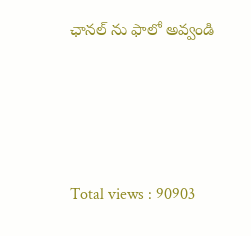ఛానల్ ను ఫాలో అవ్వండి





Total views : 90903